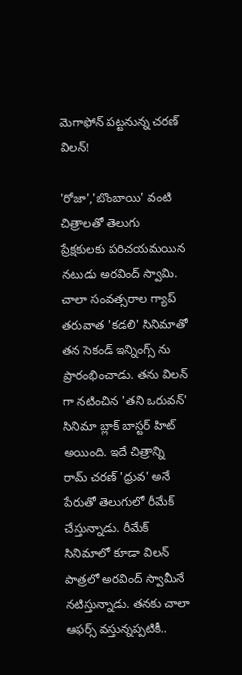మెగాఫోన్ పట్టనున్న చరణ్ విలన్!

'రోజా','బొంబాయి' వంటి చిత్రాలతో తెలుగు ప్రేక్షకులకు పరిచయమయిన నటుడు అరవింద్ స్వామి. చాలా సంవత్సరాల గ్యాప్ తరువాత 'కడలి' సినిమాతో తన సెకండ్ ఇన్నింగ్స్ ను ప్రారంభించాడు. తను విలన్ గా నటించిన 'తని ఒరువన్' సినిమా బ్లాక్ బాస్టర్ హిట్ అయింది. ఇదే చిత్రాన్ని రామ్ చరణ్ 'ధ్రువ' అనే పేరుతో తెలుగులో రీమేక్ చేస్తున్నాడు. రీమేక్ సినిమాలో కూడా విలన్ పాత్రలో అరవింద్ స్వామీనే నటిస్తున్నాడు. తనకు చాలా ఆఫర్స్ వస్తున్నప్పటికీ..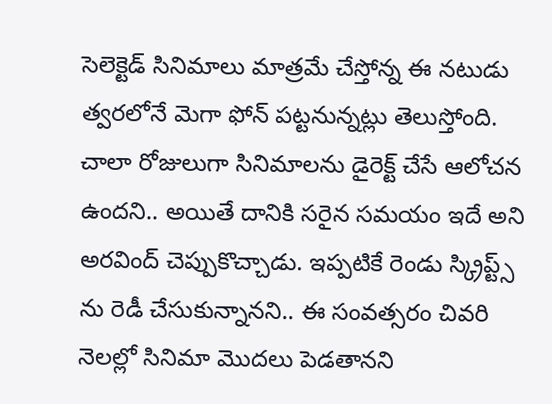సెలెక్టెడ్ సినిమాలు మాత్రమే చేస్తోన్న ఈ నటుడు త్వరలోనే మెగా ఫోన్ పట్టనున్నట్లు తెలుస్తోంది. చాలా రోజులుగా సినిమాలను డైరెక్ట్ చేసే ఆలోచన ఉందని.. అయితే దానికి సరైన సమయం ఇదే అని అరవింద్ చెప్పుకొచ్చాడు. ఇప్పటికే రెండు స్క్రిప్ట్స్ ను రెడీ చేసుకున్నానని.. ఈ సంవత్సరం చివరి నెలల్లో సినిమా మొదలు పెడతానని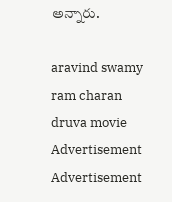అన్నారు.

aravind swamy
ram charan
druva movie
Advertisement
Advertisement